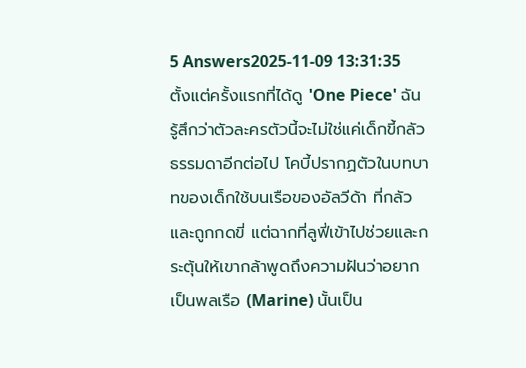5 Answers2025-11-09 13:31:35
ตั้งแต่ครั้งแรกที่ได้ดู 'One Piece' ฉันรู้สึกว่าตัวละครตัวนี้จะไม่ใช่แค่เด็กขี้กลัวธรรมดาอีกต่อไป โคบี้ปรากฏตัวในบทบาทของเด็กใช้บนเรือของอัลวีด้า ที่กลัวและถูกกดขี่ แต่ฉากที่ลูฟี่เข้าไปช่วยและกระตุ้นให้เขากล้าพูดถึงความฝันว่าอยากเป็นพลเรือ (Marine) นั้นเป็น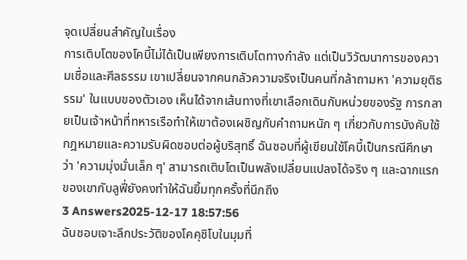จุดเปลี่ยนสำคัญในเรื่อง
การเติบโตของโคบี้ไม่ได้เป็นเพียงการเติบโตทางกำลัง แต่เป็นวิวัฒนาการของความเชื่อและศีลธรรม เขาเปลี่ยนจากคนกลัวความจริงเป็นคนที่กล้าถามหา 'ความยุติธรรม' ในแบบของตัวเอง เห็นได้จากเส้นทางที่เขาเลือกเดินกับหน่วยของรัฐ การกลายเป็นเจ้าหน้าที่ทหารเรือทำให้เขาต้องเผชิญกับคำถามหนัก ๆ เกี่ยวกับการบังคับใช้กฎหมายและความรับผิดชอบต่อผู้บริสุทธิ์ ฉันชอบที่ผู้เขียนใช้โคบี้เป็นกรณีศึกษาว่า 'ความมุ่งมั่นเล็ก ๆ' สามารถเติบโตเป็นพลังเปลี่ยนแปลงได้จริง ๆ และฉากแรกของเขากับลูฟี่ยังคงทำให้ฉันยิ้มทุกครั้งที่นึกถึง
3 Answers2025-12-17 18:57:56
ฉันชอบเจาะลึกประวัติของโคคุชิโบในมุมที่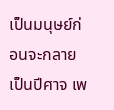เป็นมนุษย์ก่อนจะกลายเป็นปีศาจ เพ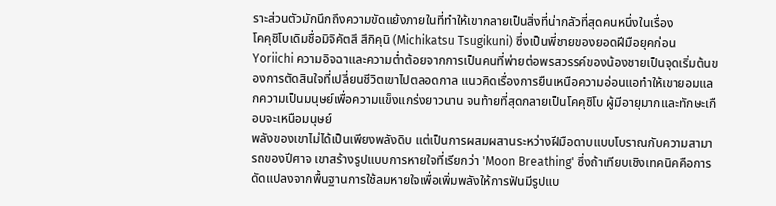ราะส่วนตัวมักนึกถึงความขัดแย้งภายในที่ทำให้เขากลายเป็นสิ่งที่น่ากลัวที่สุดคนหนึ่งในเรื่อง
โคคุชิโบเดิมชื่อมิจิคัตสึ สึกิคุนิ (Michikatsu Tsugikuni) ซึ่งเป็นพี่ชายของยอดฝีมือยุคก่อน Yoriichi ความอิจฉาและความต่ำต้อยจากการเป็นคนที่พ่ายต่อพรสวรรค์ของน้องชายเป็นจุดเริ่มต้นของการตัดสินใจที่เปลี่ยนชีวิตเขาไปตลอดกาล แนวคิดเรื่องการยืนเหนือความอ่อนแอทำให้เขายอมแลกความเป็นมนุษย์เพื่อความแข็งแกร่งยาวนาน จนท้ายที่สุดกลายเป็นโคคุชิโบ ผู้มีอายุมากและทักษะเกือบจะเหนือมนุษย์
พลังของเขาไม่ได้เป็นเพียงพลังดิบ แต่เป็นการผสมผสานระหว่างฝีมือดาบแบบโบราณกับความสามารถของปีศาจ เขาสร้างรูปแบบการหายใจที่เรียกว่า 'Moon Breathing' ซึ่งถ้าเทียบเชิงเทคนิคคือการดัดแปลงจากพื้นฐานการใช้ลมหายใจเพื่อเพิ่มพลังให้การฟันมีรูปแบ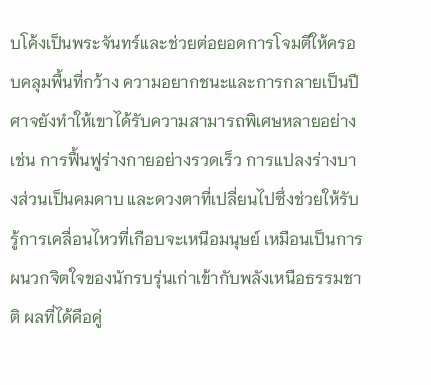บโค้งเป็นพระจันทร์และช่วยต่อยอดการโจมตีให้ครอบคลุมพื้นที่กว้าง ความอยากชนะและการกลายเป็นปีศาจยังทำให้เขาได้รับความสามารถพิเศษหลายอย่าง เช่น การฟื้นฟูร่างกายอย่างรวดเร็ว การแปลงร่างบางส่วนเป็นคมดาบ และดวงตาที่เปลี่ยนไปซึ่งช่วยให้รับรู้การเคลื่อนไหวที่เกือบจะเหนือมนุษย์ เหมือนเป็นการผนวกจิตใจของนักรบรุ่นเก่าเข้ากับพลังเหนือธรรมชาติ ผลที่ได้คือคู่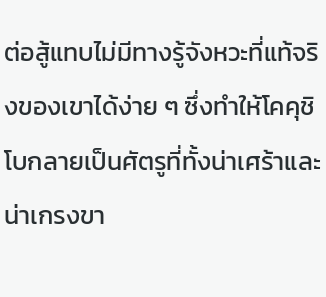ต่อสู้แทบไม่มีทางรู้จังหวะที่แท้จริงของเขาได้ง่าย ๆ ซึ่งทำให้โคคุชิโบกลายเป็นศัตรูที่ทั้งน่าเศร้าและน่าเกรงขา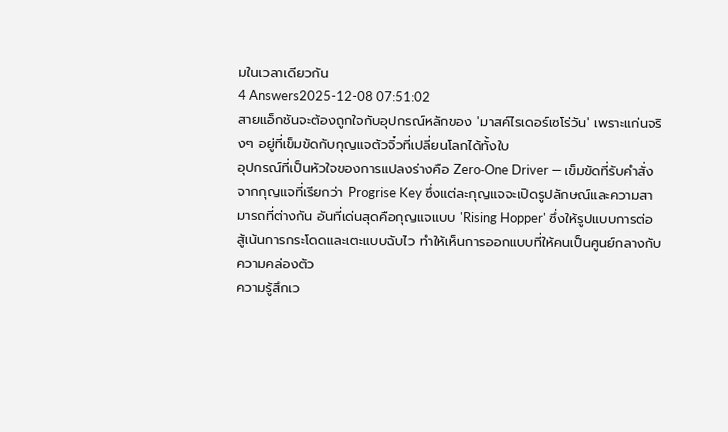มในเวลาเดียวกัน
4 Answers2025-12-08 07:51:02
สายแอ็กชันจะต้องถูกใจกับอุปกรณ์หลักของ 'มาสค์ไรเดอร์เซโร่วัน' เพราะแก่นจริงๆ อยู่ที่เข็มขัดกับกุญแจตัวจิ๋วที่เปลี่ยนโลกได้ทั้งใบ
อุปกรณ์ที่เป็นหัวใจของการแปลงร่างคือ Zero‑One Driver — เข็มขัดที่รับคำสั่งจากกุญแจที่เรียกว่า Progrise Key ซึ่งแต่ละกุญแจจะเปิดรูปลักษณ์และความสามารถที่ต่างกัน อันที่เด่นสุดคือกุญแจแบบ 'Rising Hopper' ซึ่งให้รูปแบบการต่อสู้เน้นการกระโดดและเตะแบบฉับไว ทำให้เห็นการออกแบบที่ให้คนเป็นศูนย์กลางกับความคล่องตัว
ความรู้สึกเว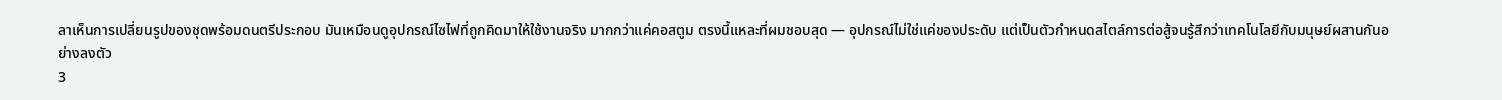ลาเห็นการเปลี่ยนรูปของชุดพร้อมดนตรีประกอบ มันเหมือนดูอุปกรณ์ไซไฟที่ถูกคิดมาให้ใช้งานจริง มากกว่าแค่คอสตูม ตรงนี้แหละที่ผมชอบสุด — อุปกรณ์ไม่ใช่แค่ของประดับ แต่เป็นตัวกำหนดสไตล์การต่อสู้จนรู้สึกว่าเทคโนโลยีกับมนุษย์ผสานกันอย่างลงตัว
3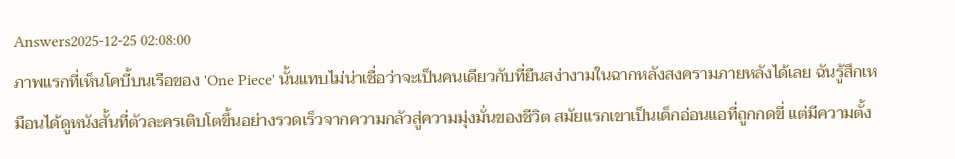Answers2025-12-25 02:08:00
ภาพแรกที่เห็นโคบี้บนเรือของ 'One Piece' นั้นแทบไม่น่าเชื่อว่าจะเป็นคนเดียวกับที่ยืนสง่างามในฉากหลังสงครามภายหลังได้เลย ฉันรู้สึกเหมือนได้ดูหนังสั้นที่ตัวละครเติบโตขึ้นอย่างรวดเร็วจากความกลัวสู่ความมุ่งมั่นของชีวิต สมัยแรกเขาเป็นเด็กอ่อนแอที่ถูกกดขี่ แต่มีความตั้ง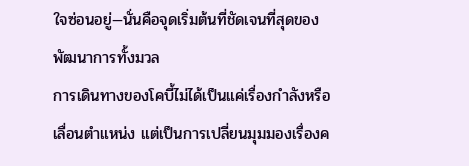ใจซ่อนอยู่—นั่นคือจุดเริ่มต้นที่ชัดเจนที่สุดของพัฒนาการทั้งมวล
การเดินทางของโคบี้ไม่ได้เป็นแค่เรื่องกำลังหรือเลื่อนตำแหน่ง แต่เป็นการเปลี่ยนมุมมองเรื่องค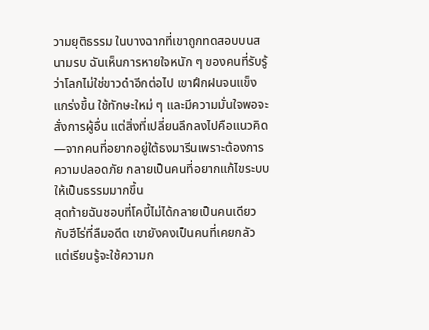วามยุติธรรม ในบางฉากที่เขาถูกทดสอบบนสนามรบ ฉันเห็นการหายใจหนัก ๆ ของคนที่รับรู้ว่าโลกไม่ใช่ขาวดำอีกต่อไป เขาฝึกฝนจนแข็งแกร่งขึ้น ใช้ทักษะใหม่ ๆ และมีความมั่นใจพอจะสั่งการผู้อื่น แต่สิ่งที่เปลี่ยนลึกลงไปคือแนวคิด—จากคนที่อยากอยู่ใต้ธงมารีนเพราะต้องการความปลอดภัย กลายเป็นคนที่อยากแก้ไขระบบให้เป็นธรรมมากขึ้น
สุดท้ายฉันชอบที่โคบี้ไม่ได้กลายเป็นคนเดียวกับฮีโร่ที่ลืมอดีต เขายังคงเป็นคนที่เคยกลัว แต่เรียนรู้จะใช้ความก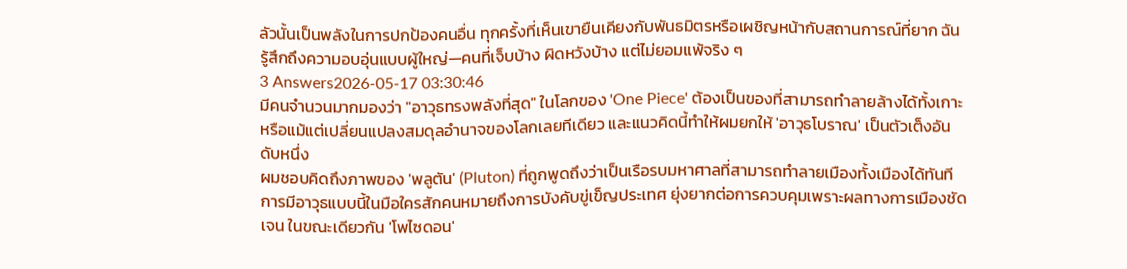ลัวนั้นเป็นพลังในการปกป้องคนอื่น ทุกครั้งที่เห็นเขายืนเคียงกับพันธมิตรหรือเผชิญหน้ากับสถานการณ์ที่ยาก ฉันรู้สึกถึงความอบอุ่นแบบผู้ใหญ่—คนที่เจ็บบ้าง ผิดหวังบ้าง แต่ไม่ยอมแพ้จริง ๆ
3 Answers2026-05-17 03:30:46
มีคนจำนวนมากมองว่า "อาวุธทรงพลังที่สุด" ในโลกของ 'One Piece' ต้องเป็นของที่สามารถทำลายล้างได้ทั้งเกาะหรือแม้แต่เปลี่ยนแปลงสมดุลอำนาจของโลกเลยทีเดียว และแนวคิดนี้ทำให้ผมยกให้ 'อาวุธโบราณ' เป็นตัวเต็งอันดับหนึ่ง
ผมชอบคิดถึงภาพของ 'พลูตัน' (Pluton) ที่ถูกพูดถึงว่าเป็นเรือรบมหาศาลที่สามารถทำลายเมืองทั้งเมืองได้ทันที การมีอาวุธแบบนี้ในมือใครสักคนหมายถึงการบังคับขู่เข็ญประเทศ ยุ่งยากต่อการควบคุมเพราะผลทางการเมืองชัดเจน ในขณะเดียวกัน 'โพไซดอน'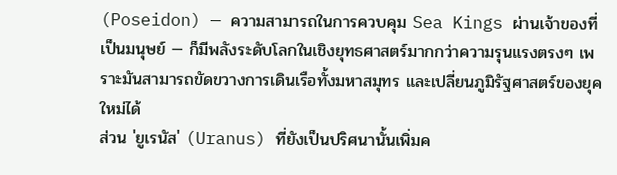(Poseidon) — ความสามารถในการควบคุม Sea Kings ผ่านเจ้าของที่เป็นมนุษย์ — ก็มีพลังระดับโลกในเชิงยุทธศาสตร์มากกว่าความรุนแรงตรงๆ เพราะมันสามารถขัดขวางการเดินเรือทั้งมหาสมุทร และเปลี่ยนภูมิรัฐศาสตร์ของยุคใหม่ได้
ส่วน 'ยูเรนัส' (Uranus) ที่ยังเป็นปริศนานั้นเพิ่มค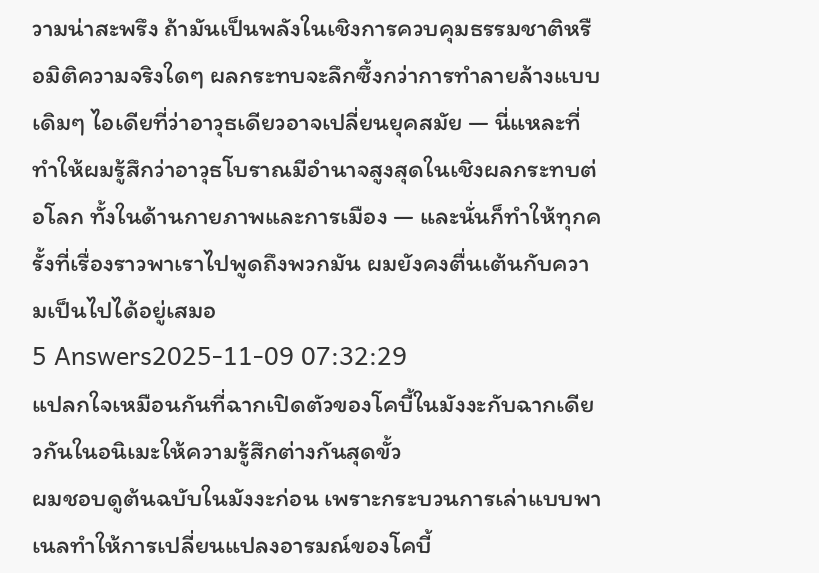วามน่าสะพรึง ถ้ามันเป็นพลังในเชิงการควบคุมธรรมชาติหรือมิติความจริงใดๆ ผลกระทบจะลึกซึ้งกว่าการทำลายล้างแบบเดิมๆ ไอเดียที่ว่าอาวุธเดียวอาจเปลี่ยนยุคสมัย — นี่แหละที่ทำให้ผมรู้สึกว่าอาวุธโบราณมีอำนาจสูงสุดในเชิงผลกระทบต่อโลก ทั้งในด้านกายภาพและการเมือง — และนั่นก็ทำให้ทุกครั้งที่เรื่องราวพาเราไปพูดถึงพวกมัน ผมยังคงตื่นเต้นกับความเป็นไปได้อยู่เสมอ
5 Answers2025-11-09 07:32:29
แปลกใจเหมือนกันที่ฉากเปิดตัวของโคบี้ในมังงะกับฉากเดียวกันในอนิเมะให้ความรู้สึกต่างกันสุดขั้ว
ผมชอบดูต้นฉบับในมังงะก่อน เพราะกระบวนการเล่าแบบพาเนลทำให้การเปลี่ยนแปลงอารมณ์ของโคบี้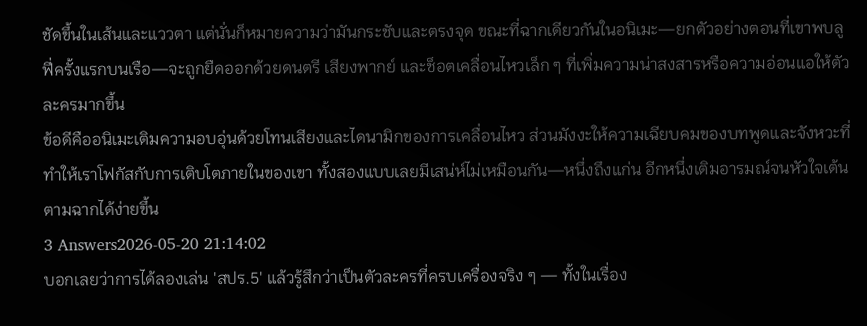ชัดขึ้นในเส้นและแววตา แต่นั่นก็หมายความว่ามันกระชับและตรงจุด ขณะที่ฉากเดียวกันในอนิเมะ—ยกตัวอย่างตอนที่เขาพบลูฟี่ครั้งแรกบนเรือ—จะถูกยืดออกด้วยดนตรี เสียงพากย์ และช็อตเคลื่อนไหวเล็ก ๆ ที่เพิ่มความน่าสงสารหรือความอ่อนแอให้ตัวละครมากขึ้น
ข้อดีคืออนิเมะเติมความอบอุ่นด้วยโทนเสียงและไดนามิกของการเคลื่อนไหว ส่วนมังงะให้ความเฉียบคมของบทพูดและจังหวะที่ทำให้เราโฟกัสกับการเติบโตภายในของเขา ทั้งสองแบบเลยมีเสน่ห์ไม่เหมือนกัน—หนึ่งถึงแก่น อีกหนึ่งเติมอารมณ์จนหัวใจเต้นตามฉากได้ง่ายขึ้น
3 Answers2026-05-20 21:14:02
บอกเลยว่าการได้ลองเล่น 'สปร.5' แล้วรู้สึกว่าเป็นตัวละครที่ครบเครื่องจริง ๆ — ทั้งในเรื่อง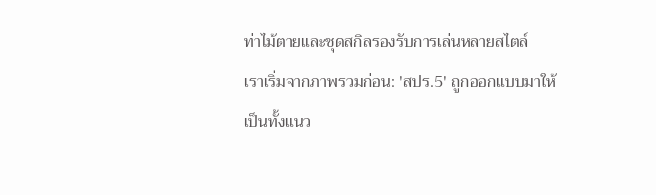ท่าไม้ตายและชุดสกิลรองรับการเล่นหลายสไตล์
เราเริ่มจากภาพรวมก่อน: 'สปร.5' ถูกออกแบบมาให้เป็นทั้งแนว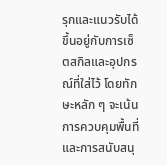รุกและแนวรับได้ ขึ้นอยู่กับการเซ็ตสกิลและอุปกรณ์ที่ใส่ไว้ โดยทักษะหลัก ๆ จะเน้นการควบคุมพื้นที่และการสนับสนุ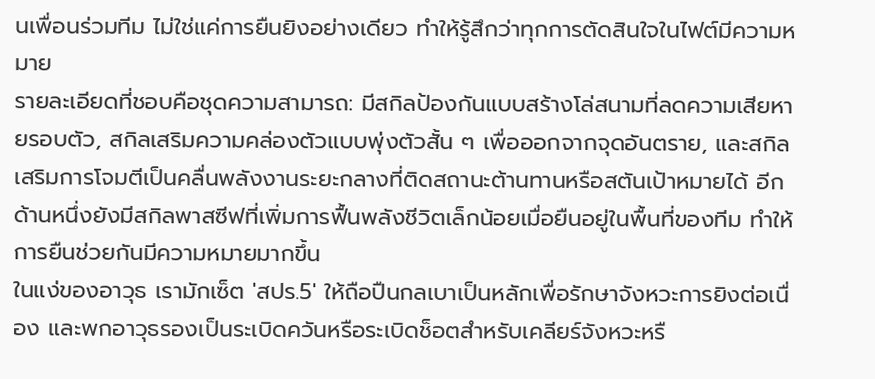นเพื่อนร่วมทีม ไม่ใช่แค่การยืนยิงอย่างเดียว ทำให้รู้สึกว่าทุกการตัดสินใจในไฟต์มีความหมาย
รายละเอียดที่ชอบคือชุดความสามารถ: มีสกิลป้องกันแบบสร้างโล่สนามที่ลดความเสียหายรอบตัว, สกิลเสริมความคล่องตัวแบบพุ่งตัวสั้น ๆ เพื่อออกจากจุดอันตราย, และสกิลเสริมการโจมตีเป็นคลื่นพลังงานระยะกลางที่ติดสถานะต้านทานหรือสตันเป้าหมายได้ อีกด้านหนึ่งยังมีสกิลพาสซีฟที่เพิ่มการฟื้นพลังชีวิตเล็กน้อยเมื่อยืนอยู่ในพื้นที่ของทีม ทำให้การยืนช่วยกันมีความหมายมากขึ้น
ในแง่ของอาวุธ เรามักเซ็ต 'สปร.5' ให้ถือปืนกลเบาเป็นหลักเพื่อรักษาจังหวะการยิงต่อเนื่อง และพกอาวุธรองเป็นระเบิดควันหรือระเบิดช็อตสำหรับเคลียร์จังหวะหรื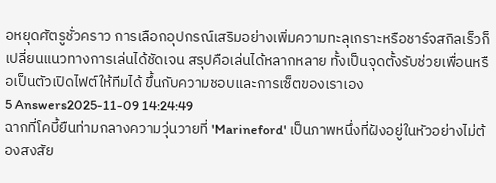อหยุดศัตรูชั่วคราว การเลือกอุปกรณ์เสริมอย่างเพิ่มความทะลุเกราะหรือชาร์จสกิลเร็วก็เปลี่ยนแนวทางการเล่นได้ชัดเจน สรุปคือเล่นได้หลากหลาย ทั้งเป็นจุดตั้งรับช่วยเพื่อนหรือเป็นตัวเปิดไฟต์ให้ทีมได้ ขึ้นกับความชอบและการเซ็ตของเราเอง
5 Answers2025-11-09 14:24:49
ฉากที่โคบี้ยืนท่ามกลางความวุ่นวายที่ 'Marineford' เป็นภาพหนึ่งที่ฝังอยู่ในหัวอย่างไม่ต้องสงสัย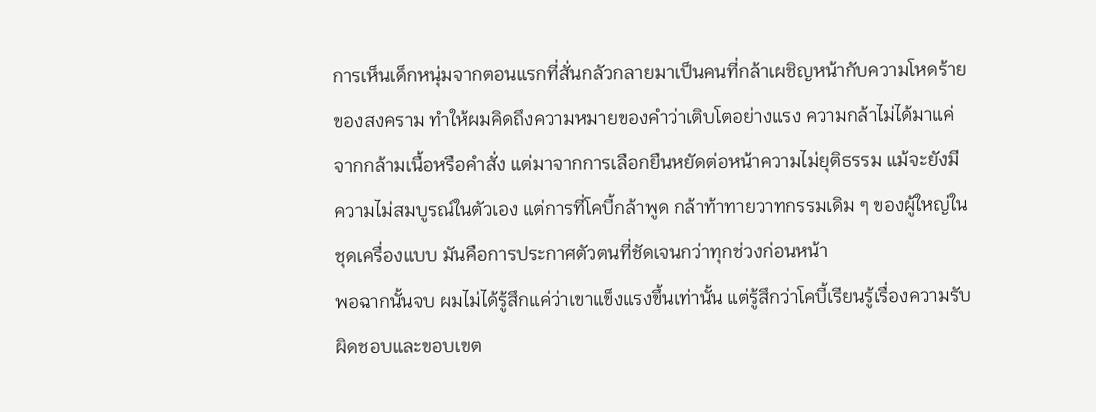การเห็นเด็กหนุ่มจากตอนแรกที่สั่นกลัวกลายมาเป็นคนที่กล้าเผชิญหน้ากับความโหดร้ายของสงคราม ทำให้ผมคิดถึงความหมายของคำว่าเติบโตอย่างแรง ความกล้าไม่ได้มาแค่จากกล้ามเนื้อหรือคำสั่ง แต่มาจากการเลือกยืนหยัดต่อหน้าความไม่ยุติธรรม แม้จะยังมีความไม่สมบูรณ์ในตัวเอง แต่การที่โคบี้กล้าพูด กล้าท้าทายวาทกรรมเดิม ๆ ของผู้ใหญ่ในชุดเครื่องแบบ มันคือการประกาศตัวตนที่ชัดเจนกว่าทุกช่วงก่อนหน้า
พอฉากนั้นจบ ผมไม่ได้รู้สึกแค่ว่าเขาแข็งแรงขึ้นเท่านั้น แต่รู้สึกว่าโคบี้เรียนรู้เรื่องความรับผิดชอบและขอบเขต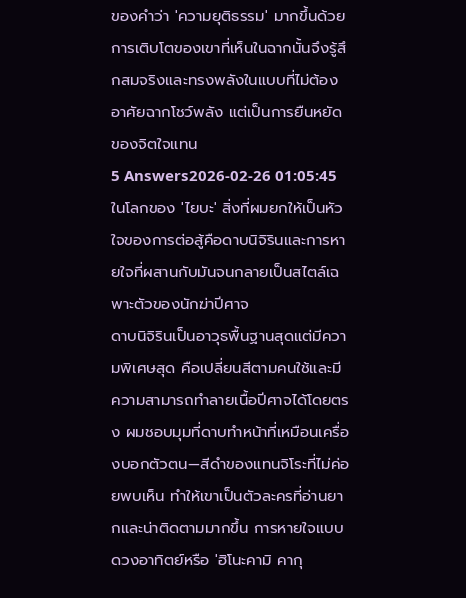ของคำว่า 'ความยุติธรรม' มากขึ้นด้วย การเติบโตของเขาที่เห็นในฉากนั้นจึงรู้สึกสมจริงและทรงพลังในแบบที่ไม่ต้องอาศัยฉากโชว์พลัง แต่เป็นการยืนหยัดของจิตใจแทน
5 Answers2026-02-26 01:05:45
ในโลกของ 'ไยบะ' สิ่งที่ผมยกให้เป็นหัวใจของการต่อสู้คือดาบนิจิรินและการหายใจที่ผสานกับมันจนกลายเป็นสไตล์เฉพาะตัวของนักฆ่าปีศาจ
ดาบนิจิรินเป็นอาวุธพื้นฐานสุดแต่มีความพิเศษสุด คือเปลี่ยนสีตามคนใช้และมีความสามารถทำลายเนื้อปีศาจได้โดยตรง ผมชอบมุมที่ดาบทำหน้าที่เหมือนเครื่องบอกตัวตน—สีดำของแทนจิโระที่ไม่ค่อยพบเห็น ทำให้เขาเป็นตัวละครที่อ่านยากและน่าติดตามมากขึ้น การหายใจแบบดวงอาทิตย์หรือ 'ฮิโนะคามิ คากุ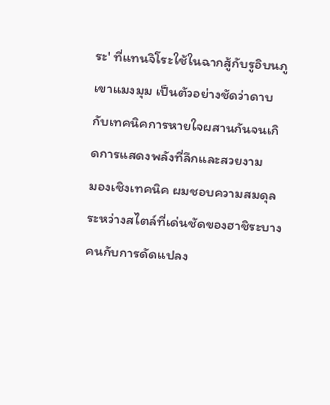ระ' ที่แทนจิโระใช้ในฉากสู้กับรูอิบนภูเขาแมงมุม เป็นตัวอย่างชัดว่าดาบกับเทคนิคการหายใจผสานกันจนเกิดการแสดงพลังที่ลึกและสวยงาม
มองเชิงเทคนิค ผมชอบความสมดุลระหว่างสไตล์ที่เด่นชัดของฮาชิระบางคนกับการดัดแปลง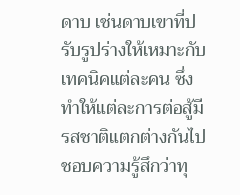ดาบ เช่นดาบเขาที่ปรับรูปร่างให้เหมาะกับเทคนิคแต่ละคน ซึ่งทำให้แต่ละการต่อสู้มีรสชาติแตกต่างกันไป ชอบความรู้สึกว่าทุ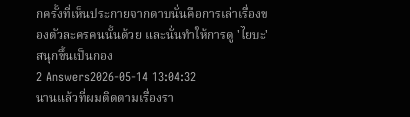กครั้งที่เห็นประกายจากดาบนั่นคือการเล่าเรื่องของตัวละครคนนั้นด้วย และนั่นทำให้การดู 'ไยบะ' สนุกขึ้นเป็นกอง
2 Answers2026-05-14 13:04:32
นานแล้วที่ผมติดตามเรื่องรา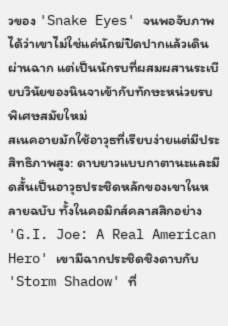วของ 'Snake Eyes' จนพอจับภาพได้ว่าเขาไม่ใช่แค่นักฆ่ปิดปากแล้วเดินผ่านฉาก แต่เป็นนักรบที่ผสมผสานระเบียบวินัยของนินจาเข้ากับทักษะหน่วยรบพิเศษสมัยใหม่
สเนคอายมักใช้อาวุธที่เรียบง่ายแต่มีประสิทธิภาพสูง: ดาบยาวแบบกาตานะและมีดสั้นเป็นอาวุธประชิดหลักของเขาในหลายฉบับ ทั้งในคอมิกส์คลาสสิกอย่าง 'G.I. Joe: A Real American Hero' เขามีฉากประชิดชิงดาบกับ 'Storm Shadow' ที่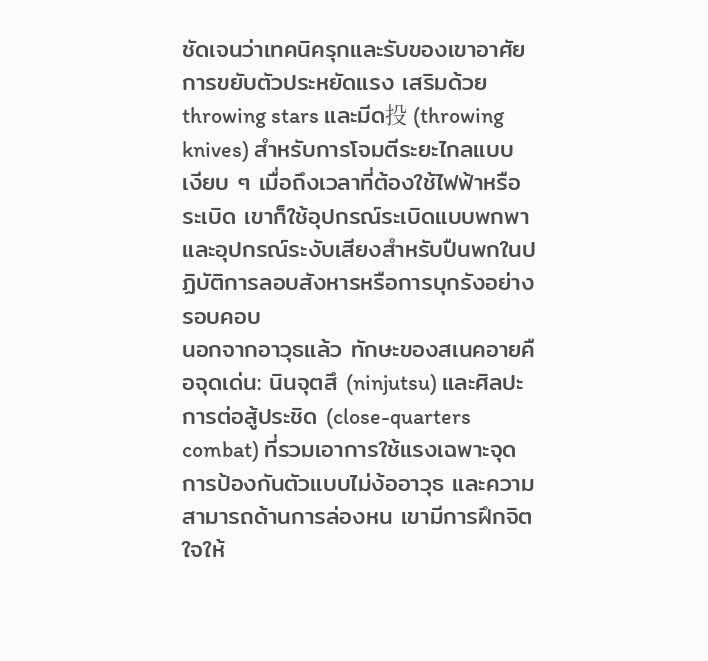ชัดเจนว่าเทคนิครุกและรับของเขาอาศัยการขยับตัวประหยัดแรง เสริมด้วย throwing stars และมีด投 (throwing knives) สำหรับการโจมตีระยะไกลแบบเงียบ ๆ เมื่อถึงเวลาที่ต้องใช้ไฟฟ้าหรือระเบิด เขาก็ใช้อุปกรณ์ระเบิดแบบพกพาและอุปกรณ์ระงับเสียงสำหรับปืนพกในปฏิบัติการลอบสังหารหรือการบุกรังอย่างรอบคอบ
นอกจากอาวุธแล้ว ทักษะของสเนคอายคือจุดเด่น: นินจุตสึ (ninjutsu) และศิลปะการต่อสู้ประชิด (close-quarters combat) ที่รวมเอาการใช้แรงเฉพาะจุด การป้องกันตัวแบบไม่ง้ออาวุธ และความสามารถด้านการล่องหน เขามีการฝึกจิตใจให้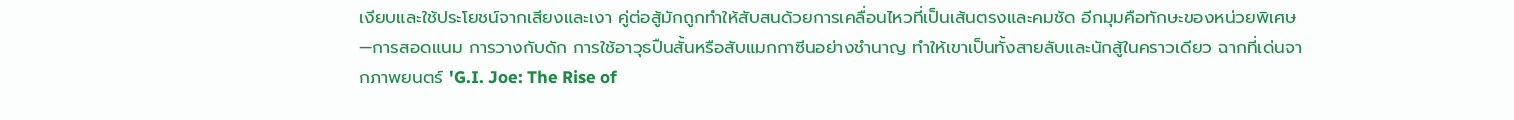เงียบและใช้ประโยชน์จากเสียงและเงา คู่ต่อสู้มักถูกทำให้สับสนด้วยการเคลื่อนไหวที่เป็นเส้นตรงและคมชัด อีกมุมคือทักษะของหน่วยพิเศษ—การสอดแนม การวางกับดัก การใช้อาวุธปืนสั้นหรือสับแมกกาซีนอย่างชำนาญ ทำให้เขาเป็นทั้งสายลับและนักสู้ในคราวเดียว ฉากที่เด่นจากภาพยนตร์ 'G.I. Joe: The Rise of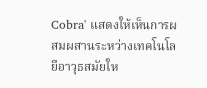Cobra' แสดงให้เห็นการผสมผสานระหว่างเทคโนโลยีอาวุธสมัยให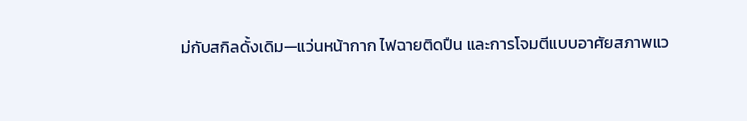ม่กับสกิลดั้งเดิม—แว่นหน้ากาก ไฟฉายติดปืน และการโจมตีแบบอาศัยสภาพแว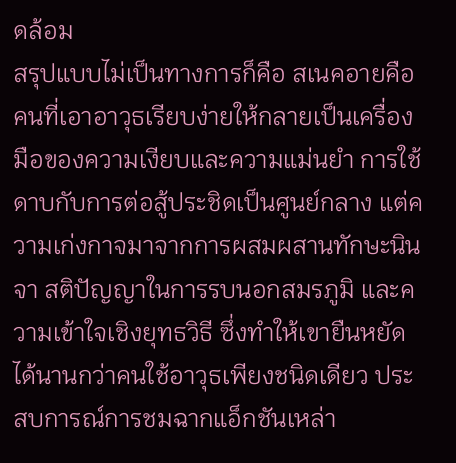ดล้อม
สรุปแบบไม่เป็นทางการก็คือ สเนคอายคือคนที่เอาอาวุธเรียบง่ายให้กลายเป็นเครื่องมือของความเงียบและความแม่นยำ การใช้ดาบกับการต่อสู้ประชิดเป็นศูนย์กลาง แต่ความเก่งกาจมาจากการผสมผสานทักษะนินจา สติปัญญาในการรบนอกสมรภูมิ และความเข้าใจเชิงยุทธวิธี ซึ่งทำให้เขายืนหยัดได้นานกว่าคนใช้อาวุธเพียงชนิดเดียว ประสบการณ์การชมฉากแอ็กชันเหล่า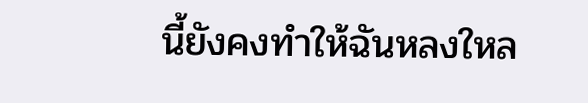นี้ยังคงทำให้ฉันหลงใหล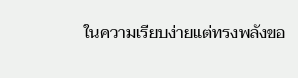ในความเรียบง่ายแต่ทรงพลังขอ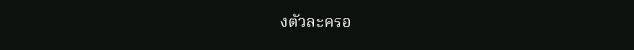งตัวละครอ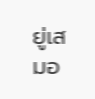ยู่เสมอ